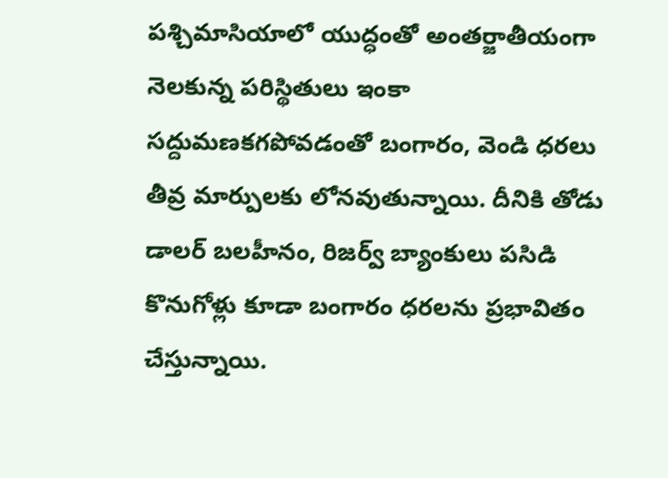పశ్చిమాసియాలో యుద్ధంతో అంతర్జాతీయంగా నెలకున్న పరిస్థితులు ఇంకా సద్దుమణకగపోవడంతో బంగారం, వెండి ధరలు తీవ్ర మార్పులకు లోనవుతున్నాయి. దీనికి తోడు డాలర్ బలహీనం, రిజర్వ్ బ్యాంకులు పసిడి కొనుగోళ్లు కూడా బంగారం ధరలను ప్రభావితం చేస్తున్నాయి.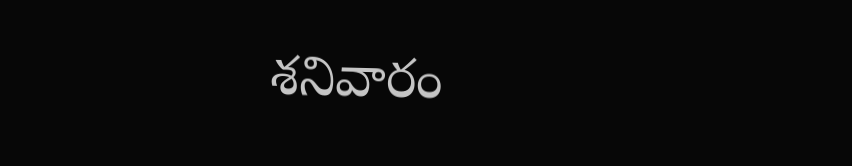శనివారం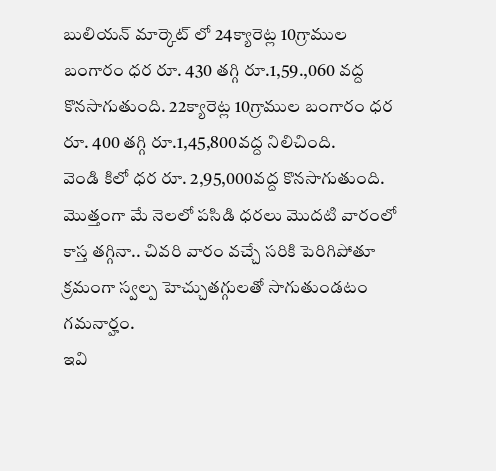బులియన్ మార్కెట్ లో 24క్యారెట్ల 10గ్రాముల బంగారం ధర రూ. 430 తగ్గి రూ.1,59.,060 వద్ద కొనసాగుతుంది. 22క్యారెట్ల 10గ్రాముల బంగారం ధర రూ. 400 తగ్గి రూ.1,45,800వద్ద నిలిచింది.
వెండి కిలో ధర రూ. 2,95,000వద్ద కొనసాగుతుంది. మొత్తంగా మే నెలలో పసిడి ధరలు మొదటి వారంలో కాస్త తగ్గినా.. చివరి వారం వచ్చే సరికి పెరిగిపోతూ క్రమంగా స్వల్ప హెచ్చుతగ్గులతో సాగుతుండటం గమనార్హం.
ఇవి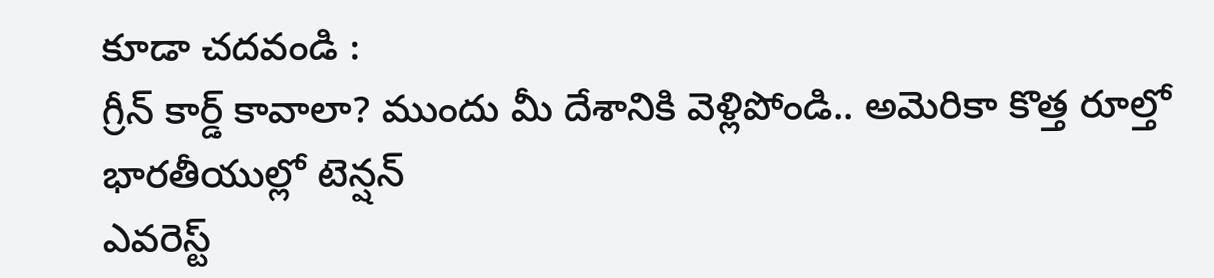కూడా చదవండి :
గ్రీన్ కార్డ్ కావాలా? ముందు మీ దేశానికి వెళ్లిపోండి.. అమెరికా కొత్త రూల్తో భారతీయుల్లో టెన్షన్
ఎవరెస్ట్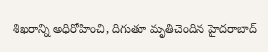శిఖరాన్ని అధిరోహించి, దిగుతూ మృతిచెందిన హైదరాబాద్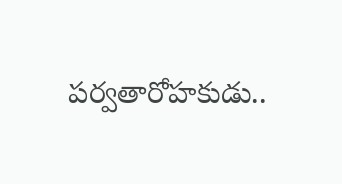పర్వతారోహకుడు..